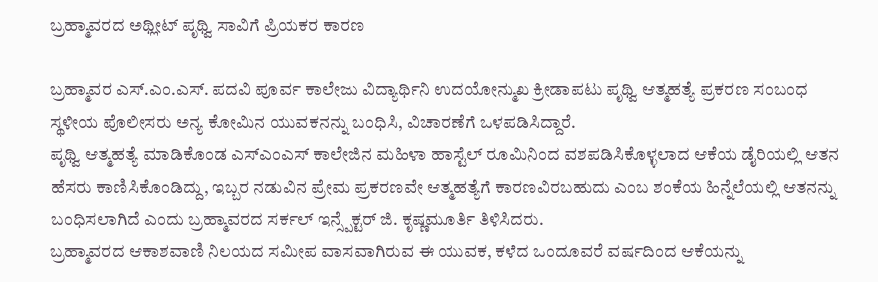ಬ್ರಹ್ಮಾವರದ ಅಥ್ಲೀಟ್ ಪೃಥ್ವಿ ಸಾವಿಗೆ ಪ್ರಿಯಕರ ಕಾರಣ

ಬ್ರಹ್ಮಾವರ ಎಸ್.ಎಂ.ಎಸ್. ಪದವಿ ಪೂರ್ವ ಕಾಲೇಜು ವಿದ್ಯಾರ್ಥಿನಿ ಉದಯೋನ್ಮುಖ ಕ್ರೀಡಾಪಟು ಪೃಥ್ವಿ ಆತ್ಮಹತ್ಯೆ ಪ್ರಕರಣ ಸಂಬಂಧ ಸ್ಥಳೀಯ ಪೊಲೀಸರು ಅನ್ಯ ಕೋಮಿನ ಯುವಕನನ್ನು ಬಂಧಿಸಿ, ವಿಚಾರಣೆಗೆ ಒಳಪಡಿಸಿದ್ದಾರೆ.
ಪೃಥ್ವಿ ಆತ್ಮಹತ್ಯೆ ಮಾಡಿಕೊಂಡ ಎಸ್ಎಂಎಸ್ ಕಾಲೇಜಿನ ಮಹಿಳಾ ಹಾಸ್ಟೆಲ್ ರೂಮಿನಿಂದ ವಶಪಡಿಸಿಕೊಳ್ಳಲಾದ ಆಕೆಯ ಡೈರಿಯಲ್ಲಿ ಆತನ ಹೆಸರು ಕಾಣಿಸಿಕೊಂಡಿದ್ದು, ಇಬ್ಬರ ನಡುವಿನ ಪ್ರೇಮ ಪ್ರಕರಣವೇ ಆತ್ಮಹತ್ಯೆಗೆ ಕಾರಣವಿರಬಹುದು ಎಂಬ ಶಂಕೆಯ ಹಿನ್ನೆಲೆಯಲ್ಲಿ ಆತನನ್ನು ಬಂಧಿಸಲಾಗಿದೆ ಎಂದು ಬ್ರಹ್ಮಾವರದ ಸರ್ಕಲ್ ಇನ್ಸ್ಪೆಕ್ಟರ್ ಜಿ. ಕೃಷ್ಣಮೂರ್ತಿ ತಿಳಿಸಿದರು.
ಬ್ರಹ್ಮಾವರದ ಆಕಾಶವಾಣಿ ನಿಲಯದ ಸಮೀಪ ವಾಸವಾಗಿರುವ ಈ ಯುವಕ, ಕಳೆದ ಒಂದೂವರೆ ವರ್ಷದಿಂದ ಆಕೆಯನ್ನು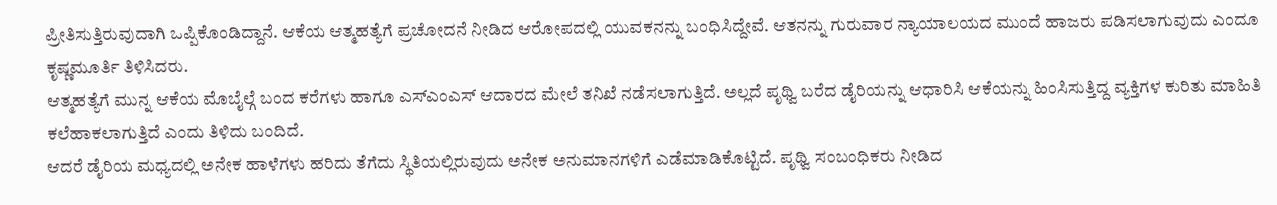ಪ್ರೀತಿಸುತ್ತಿರುವುದಾಗಿ ಒಪ್ಪಿಕೊಂಡಿದ್ದಾನೆ. ಆಕೆಯ ಆತ್ಮಹತ್ಯೆಗೆ ಪ್ರಚೋದನೆ ನೀಡಿದ ಆರೋಪದಲ್ಲಿ ಯುವಕನನ್ನು ಬಂಧಿಸಿದ್ದೇವೆ. ಆತನನ್ನು ಗುರುವಾರ ನ್ಯಾಯಾಲಯದ ಮುಂದೆ ಹಾಜರು ಪಡಿಸಲಾಗುವುದು ಎಂದೂ ಕೃಷ್ಣಮೂರ್ತಿ ತಿಳಿಸಿದರು.
ಆತ್ಮಹತ್ಯೆಗೆ ಮುನ್ನ ಆಕೆಯ ಮೊಬೈಲ್ಗೆ ಬಂದ ಕರೆಗಳು ಹಾಗೂ ಎಸ್ಎಂಎಸ್ ಆದಾರದ ಮೇಲೆ ತನಿಖೆ ನಡೆಸಲಾಗುತ್ತಿದೆ. ಅಲ್ಲದೆ ಪೃಥ್ವಿ ಬರೆದ ಡೈರಿಯನ್ನು ಆಧಾರಿಸಿ ಆಕೆಯನ್ನು ಹಿಂಸಿಸುತ್ತಿದ್ದ ವ್ಯಕ್ತಿಗಳ ಕುರಿತು ಮಾಹಿತಿ ಕಲೆಹಾಕಲಾಗುತ್ತಿದೆ ಎಂದು ತಿಳಿದು ಬಂದಿದೆ.
ಆದರೆ ಡೈರಿಯ ಮಧ್ಯದಲ್ಲಿ ಅನೇಕ ಹಾಳೆಗಳು ಹರಿದು ತೆಗೆದು ಸ್ಥಿತಿಯಲ್ಲಿರುವುದು ಅನೇಕ ಅನುಮಾನಗಳಿಗೆ ಎಡೆಮಾಡಿಕೊಟ್ಟಿದೆ. ಪೃಥ್ವಿ ಸಂಬಂಧಿಕರು ನೀಡಿದ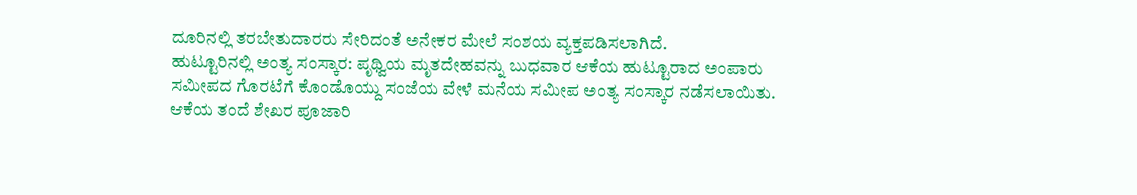ದೂರಿನಲ್ಲಿ ತರಬೇತುದಾರರು ಸೇರಿದಂತೆ ಅನೇಕರ ಮೇಲೆ ಸಂಶಯ ವ್ಯಕ್ತಪಡಿಸಲಾಗಿದೆ.
ಹುಟ್ಟೂರಿನಲ್ಲಿ ಅಂತ್ಯ ಸಂಸ್ಕಾರ: ಪೃಥ್ವಿಯ ಮೃತದೇಹವನ್ನು ಬುಧವಾರ ಆಕೆಯ ಹುಟ್ಟೂರಾದ ಅಂಪಾರು ಸಮೀಪದ ಗೊರಟೆಗೆ ಕೊಂಡೊಯ್ದು ಸಂಜೆಯ ವೇಳೆ ಮನೆಯ ಸಮೀಪ ಅಂತ್ಯ ಸಂಸ್ಕಾರ ನಡೆಸಲಾಯಿತು. ಆಕೆಯ ತಂದೆ ಶೇಖರ ಪೂಜಾರಿ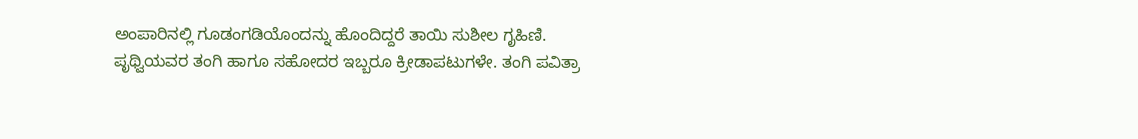ಅಂಪಾರಿನಲ್ಲಿ ಗೂಡಂಗಡಿಯೊಂದನ್ನು ಹೊಂದಿದ್ದರೆ ತಾಯಿ ಸುಶೀಲ ಗೃಹಿಣಿ.
ಪೃಥ್ವಿಯವರ ತಂಗಿ ಹಾಗೂ ಸಹೋದರ ಇಬ್ಬರೂ ಕ್ರೀಡಾಪಟುಗಳೇ. ತಂಗಿ ಪವಿತ್ರಾ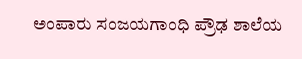ಅಂಪಾರು ಸಂಜಯಗಾಂಧಿ ಪ್ರೌಢ ಶಾಲೆಯ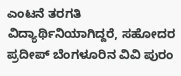ಎಂಟನೆ ತರಗತಿ ವಿದ್ಯಾರ್ಥಿನಿಯಾಗಿದ್ದರೆ, ಸಹೋದರ ಪ್ರದೀಪ್ ಬೆಂಗಳೂರಿನ ವಿವಿ ಪುರಂ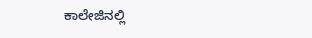ಕಾಲೇಜಿನಲ್ಲಿ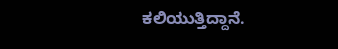ಕಲಿಯುತ್ತಿದ್ದಾನೆ.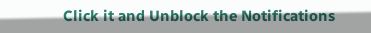Click it and Unblock the Notifications